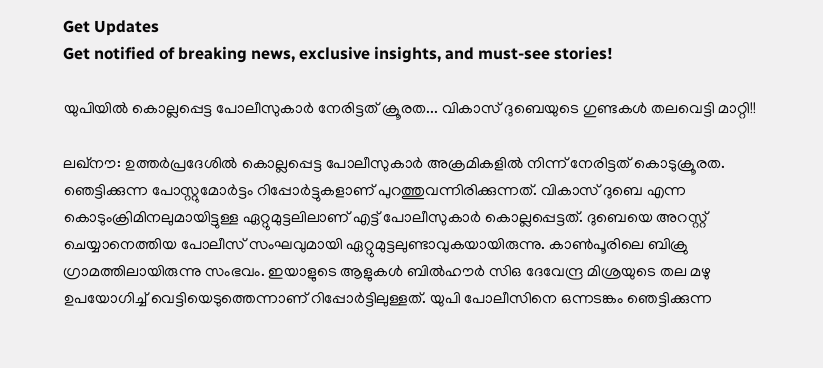Get Updates
Get notified of breaking news, exclusive insights, and must-see stories!

യുപിയില്‍ കൊല്ലപ്പെട്ട പോലീസുകാര്‍ നേരിട്ടത് ക്രൂരത... വികാസ് ദുബെയുടെ ഗുണ്ടകള്‍ തലവെട്ടി മാറ്റി!!

ലഖ്‌നൗ: ഉത്തര്‍പ്രദേശില്‍ കൊല്ലപ്പെട്ട പോലീസുകാര്‍ അക്രമികളില്‍ നിന്ന് നേരിട്ടത് കൊടുക്രൂരത. ഞെട്ടിക്കുന്ന പോസ്റ്റുമോര്‍ട്ടം റിപ്പോര്‍ട്ടുകളാണ് പുറത്തുവന്നിരിക്കുന്നത്. വികാസ് ദുബെ എന്ന കൊടുംക്രിമിനലുമായിട്ടുള്ള ഏറ്റുമുട്ടലിലാണ് എട്ട് പോലീസുകാര്‍ കൊല്ലപ്പെട്ടത്. ദുബെയെ അറസ്റ്റ് ചെയ്യാനെത്തിയ പോലീസ് സംഘവുമായി ഏറ്റുമുട്ടലുണ്ടാവുകയായിരുന്നു. കാണ്‍പൂരിലെ ബിക്രു ഗ്രാമത്തിലായിരുന്നു സംഭവം. ഇയാളുടെ ആളുകള്‍ ബില്‍ഹൗര്‍ സിഒ ദേവേന്ദ്ര മിശ്രയുടെ തല മഴു ഉപയോഗിച്ച് വെട്ടിയെടുത്തെന്നാണ് റിപ്പോര്‍ട്ടിലുള്ളത്. യുപി പോലീസിനെ ഒന്നടങ്കം ഞെട്ടിക്കുന്ന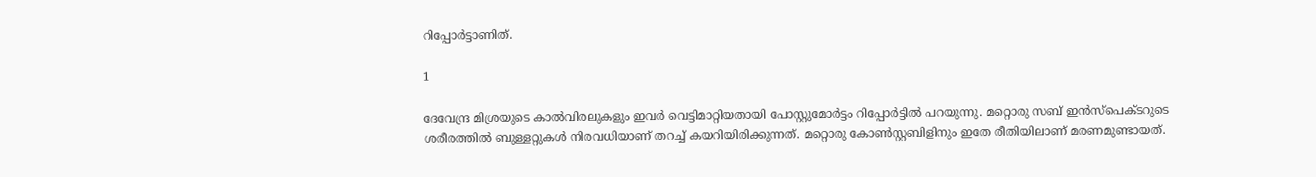റിപ്പോര്‍ട്ടാണിത്.

1

ദേവേന്ദ്ര മിശ്രയുടെ കാല്‍വിരലുകളും ഇവര്‍ വെട്ടിമാറ്റിയതായി പോസ്റ്റുമോര്‍ട്ടം റിപ്പോര്‍ട്ടില്‍ പറയുന്നു. മറ്റൊരു സബ് ഇന്‍സ്‌പെക്ടറുടെ ശരീരത്തില്‍ ബുള്ളറ്റുകള്‍ നിരവധിയാണ് തറച്ച് കയറിയിരിക്കുന്നത്. മറ്റൊരു കോണ്‍സ്റ്റബിളിനും ഇതേ രീതിയിലാണ് മരണമുണ്ടായത്.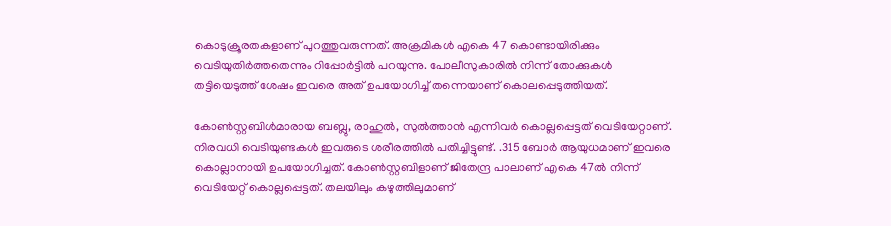കൊടുക്രൂരതകളാണ് പുറത്തുവരുന്നത്. അക്രമികള്‍ എകെ 47 കൊണ്ടായിരിക്കും വെടിയുതിര്‍ത്തതെന്നും റിപ്പോര്‍ട്ടില്‍ പറയുന്നു. പോലീസുകാരില്‍ നിന്ന് തോക്കുകള്‍ തട്ടിയെടുത്ത് ശേഷം ഇവരെ അത് ഉപയോഗിച്ച് തന്നെയാണ് കൊലപ്പെടുത്തിയത്.

കോണ്‍സ്റ്റബിള്‍മാരായ ബബ്ലു, രാഹുല്‍, സുല്‍ത്താന്‍ എന്നിവര്‍ കൊല്ലപ്പെട്ടത് വെടിയേറ്റാണ്. നിരവധി വെടിയുണ്ടകള്‍ ഇവരുടെ ശരീരത്തില്‍ പതിച്ചിട്ടുണ്ട്. .315 ബോര്‍ ആയുധമാണ് ഇവരെ കൊല്ലാനായി ഉപയോഗിച്ചത്. കോണ്‍സ്റ്റബിളാണ് ജിതേന്ദ്ര പാലാണ് എകെ 47ല്‍ നിന്ന് വെടിയേറ്റ് കൊല്ലപ്പെട്ടത്. തലയിലും കഴുത്തിലുമാണ്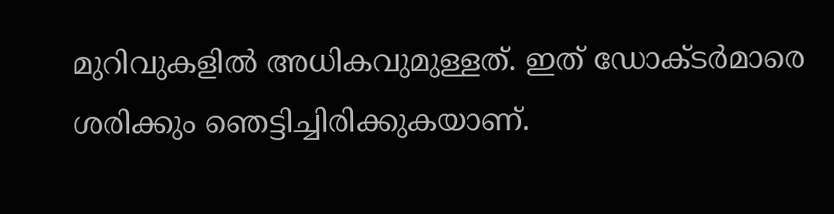മുറിവുകളില്‍ അധികവുമുള്ളത്. ഇത് ഡോക്ടര്‍മാരെ ശരിക്കും ഞെട്ടിച്ചിരിക്കുകയാണ്.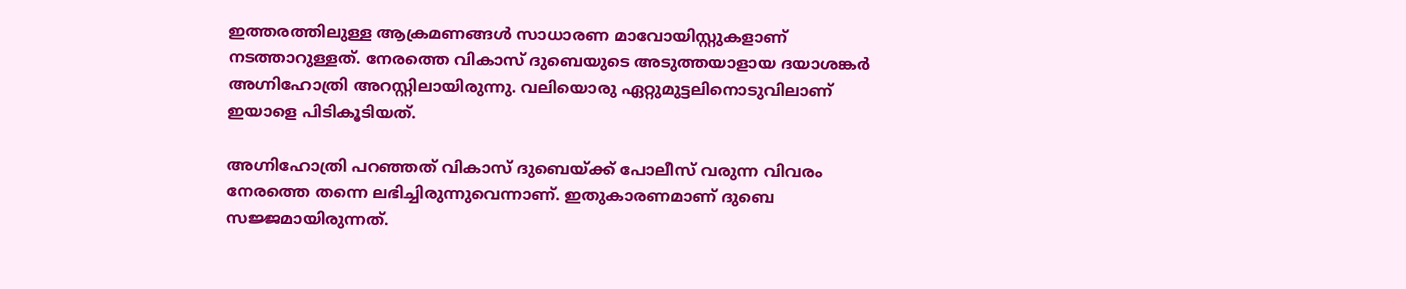ഇത്തരത്തിലുള്ള ആക്രമണങ്ങള്‍ സാധാരണ മാവോയിസ്റ്റുകളാണ് നടത്താറുള്ളത്. നേരത്തെ വികാസ് ദുബെയുടെ അടുത്തയാളായ ദയാശങ്കര്‍ അഗ്നിഹോത്രി അറസ്റ്റിലായിരുന്നു. വലിയൊരു ഏറ്റുമുട്ടലിനൊടുവിലാണ് ഇയാളെ പിടികൂടിയത്.

അഗ്നിഹോത്രി പറഞ്ഞത് വികാസ് ദുബെയ്ക്ക് പോലീസ് വരുന്ന വിവരം നേരത്തെ തന്നെ ലഭിച്ചിരുന്നുവെന്നാണ്. ഇതുകാരണമാണ് ദുബെ സജ്ജമായിരുന്നത്.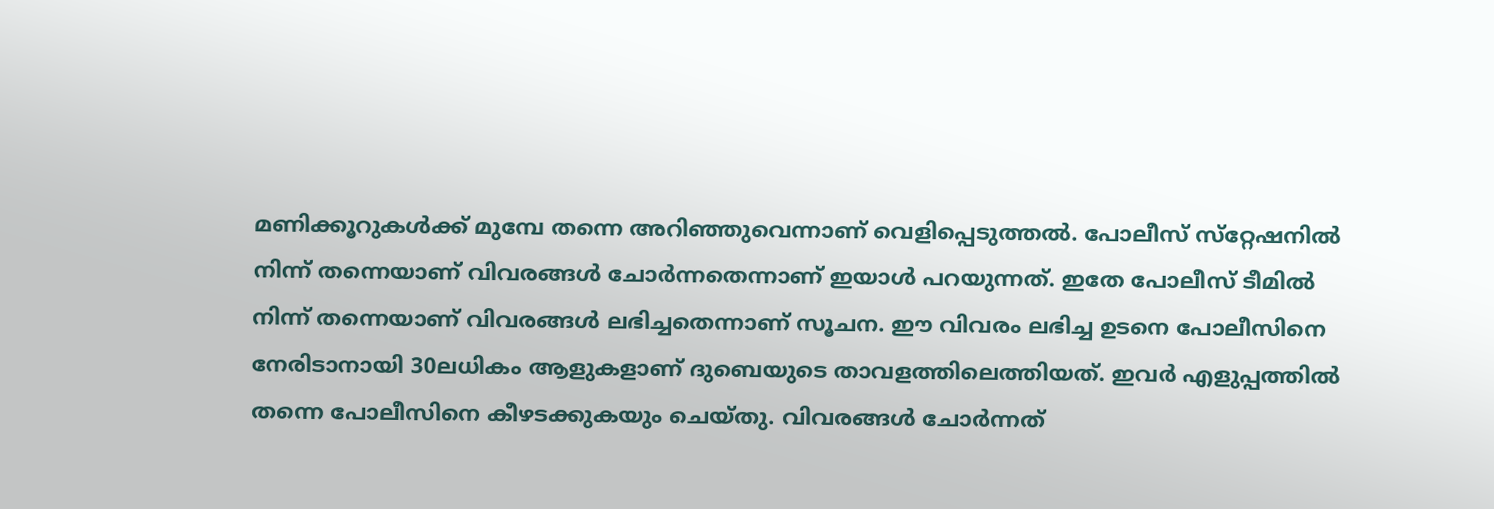മണിക്കൂറുകള്‍ക്ക് മുമ്പേ തന്നെ അറിഞ്ഞുവെന്നാണ് വെളിപ്പെടുത്തല്‍. പോലീസ് സ്‌റ്റേഷനില്‍ നിന്ന് തന്നെയാണ് വിവരങ്ങള്‍ ചോര്‍ന്നതെന്നാണ് ഇയാള്‍ പറയുന്നത്. ഇതേ പോലീസ് ടീമില്‍ നിന്ന് തന്നെയാണ് വിവരങ്ങള്‍ ലഭിച്ചതെന്നാണ് സൂചന. ഈ വിവരം ലഭിച്ച ഉടനെ പോലീസിനെ നേരിടാനായി 30ലധികം ആളുകളാണ് ദുബെയുടെ താവളത്തിലെത്തിയത്. ഇവര്‍ എളുപ്പത്തില്‍ തന്നെ പോലീസിനെ കീഴടക്കുകയും ചെയ്തു. വിവരങ്ങള്‍ ചോര്‍ന്നത്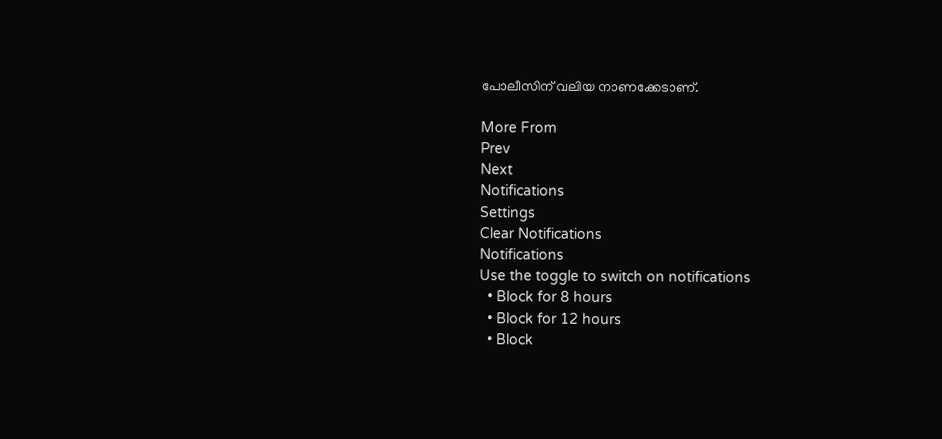പോലീസിന് വലിയ നാണക്കേടാണ്.

More From
Prev
Next
Notifications
Settings
Clear Notifications
Notifications
Use the toggle to switch on notifications
  • Block for 8 hours
  • Block for 12 hours
  • Block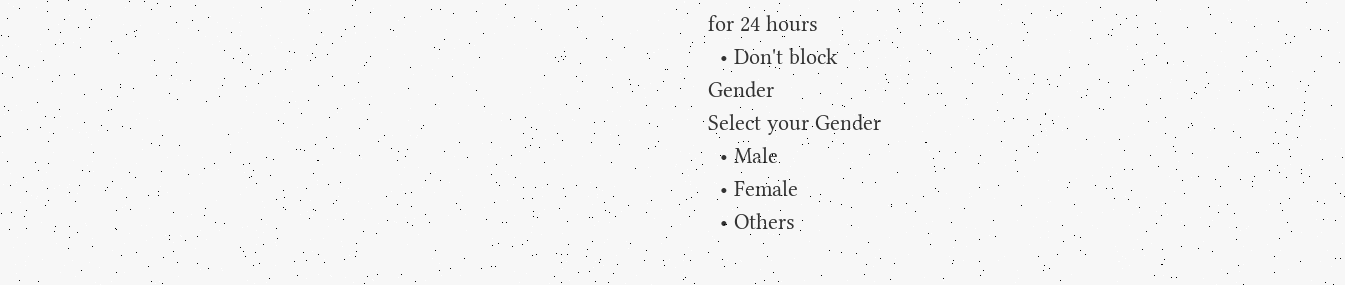for 24 hours
  • Don't block
Gender
Select your Gender
  • Male
  • Female
  • Others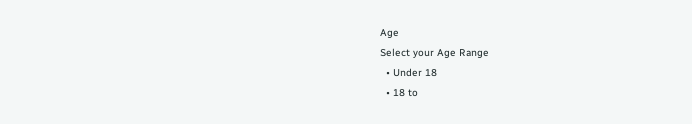Age
Select your Age Range
  • Under 18
  • 18 to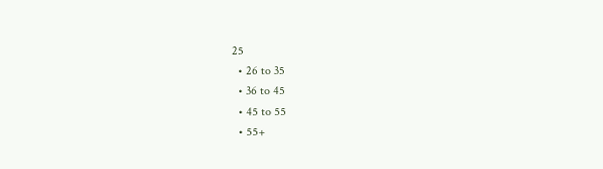25
  • 26 to 35
  • 36 to 45
  • 45 to 55
  • 55+